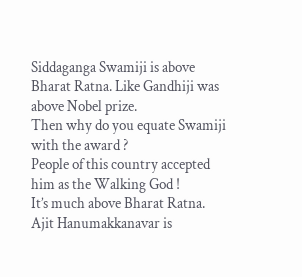Siddaganga Swamiji is above Bharat Ratna. Like Gandhiji was above Nobel prize.
Then why do you equate Swamiji with the award ?
People of this country accepted him as the Walking God !
It’s much above Bharat Ratna.
Ajit Hanumakkanavar is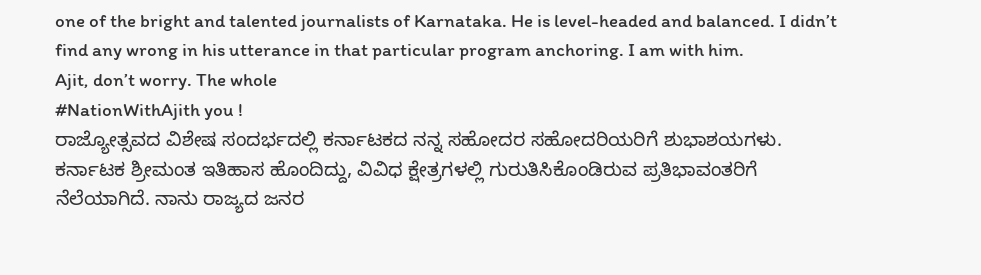one of the bright and talented journalists of Karnataka. He is level-headed and balanced. I didn’t find any wrong in his utterance in that particular program anchoring. I am with him.
Ajit, don’t worry. The whole
#NationWithAjith you !
ರಾಜ್ಯೋತ್ಸವದ ವಿಶೇಷ ಸಂದರ್ಭದಲ್ಲಿ ಕರ್ನಾಟಕದ ನನ್ನ ಸಹೋದರ ಸಹೋದರಿಯರಿಗೆ ಶುಭಾಶಯಗಳು. ಕರ್ನಾಟಕ ಶ್ರೀಮಂತ ಇತಿಹಾಸ ಹೊಂದಿದ್ದು, ವಿವಿಧ ಕ್ಷೇತ್ರಗಳಲ್ಲಿ ಗುರುತಿಸಿಕೊಂಡಿರುವ ಪ್ರತಿಭಾವಂತರಿಗೆ ನೆಲೆಯಾಗಿದೆ. ನಾನು ರಾಜ್ಯದ ಜನರ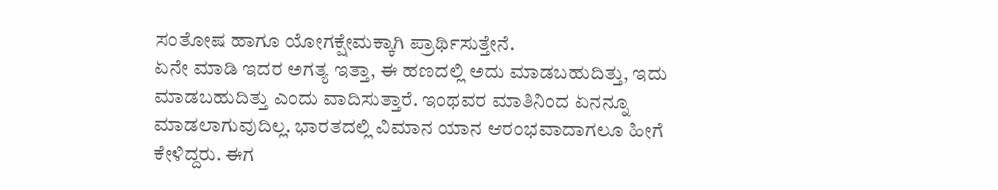ಸಂತೋಷ ಹಾಗೂ ಯೋಗಕ್ಷೇಮಕ್ಕಾಗಿ ಪ್ರಾರ್ಥಿಸುತ್ತೇನೆ.
ಏನೇ ಮಾಡಿ ಇದರ ಅಗತ್ಯ ಇತ್ತಾ, ಈ ಹಣದಲ್ಲಿ ಅದು ಮಾಡಬಹುದಿತ್ತು, ಇದು ಮಾಡಬಹುದಿತ್ತು ಎಂದು ವಾದಿಸುತ್ತಾರೆ. ಇಂಥವರ ಮಾತಿನಿಂದ ಏನನ್ನೂ ಮಾಡಲಾಗುವುದಿಲ್ಲ. ಭಾರತದಲ್ಲಿ ವಿಮಾನ ಯಾನ ಆರಂಭವಾದಾಗಲೂ ಹೀಗೆ ಕೇಳಿದ್ದರು. ಈಗ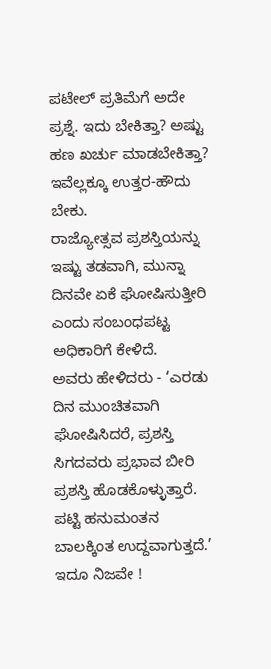ಪಟೇಲ್ ಪ್ರತಿಮೆಗೆ ಅದೇ ಪ್ರಶ್ನೆ. ಇದು ಬೇಕಿತ್ತಾ? ಅಷ್ಟು ಹಣ ಖರ್ಚು ಮಾಡಬೇಕಿತ್ತಾ?
ಇವೆಲ್ಲಕ್ಕೂ ಉತ್ತರ-ಹೌದು ಬೇಕು.
ರಾಜ್ಯೋತ್ಸವ ಪ್ರಶಸ್ತಿಯನ್ನು ಇಷ್ಟು ತಡವಾಗಿ, ಮುನ್ನಾ ದಿನವೇ ಏಕೆ ಘೋಷಿಸುತ್ತೀರಿ ಎಂದು ಸಂಬಂಧಪಟ್ಟ ಅಧಿಕಾರಿಗೆ ಕೇಳಿದೆ.
ಅವರು ಹೇಳಿದರು - ‘ಎರಡು ದಿನ ಮುಂಚಿತವಾಗಿ ಘೋಷಿಸಿದರೆ, ಪ್ರಶಸ್ತಿ ಸಿಗದವರು ಪ್ರಭಾವ ಬೀರಿ ಪ್ರಶಸ್ತಿ ಹೊಡಕೊಳ್ಳುತ್ತಾರೆ. ಪಟ್ಟಿ ಹನುಮಂತನ ಬಾಲಕ್ಕಿಂತ ಉದ್ದವಾಗುತ್ತದೆ.’
ಇದೂ ನಿಜವೇ !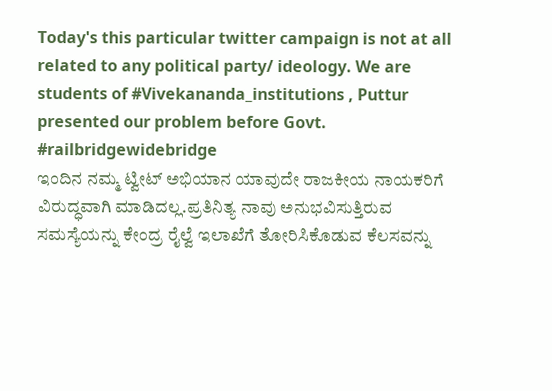Today's this particular twitter campaign is not at all related to any political party/ ideology. We are students of #Vivekananda_institutions , Puttur presented our problem before Govt.
#railbridgewidebridge
ಇಂದಿನ ನಮ್ಮ ಟ್ವೀಟ್ ಅಭಿಯಾನ ಯಾವುದೇ ರಾಜಕೀಯ ನಾಯಕರಿಗೆ ವಿರುದ್ಧವಾಗಿ ಮಾಡಿದಲ್ಲ.ಪ್ರತಿನಿತ್ಯ ನಾವು ಅನುಭವಿಸುತ್ತಿರುವ ಸಮಸ್ಯೆಯನ್ನು ಕೇಂದ್ರ ರೈಲ್ವೆ ಇಲಾಖೆಗೆ ತೋರಿಸಿಕೊಡುವ ಕೆಲಸವನ್ನು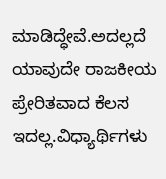ಮಾಡಿದ್ಧೇವೆ.ಅದಲ್ಲದೆ ಯಾವುದೇ ರಾಜಕೀಯ ಪ್ರೇರಿತವಾದ ಕೆಲಸ ಇದಲ್ಲ.ವಿಧ್ಯಾರ್ಥಿಗಳು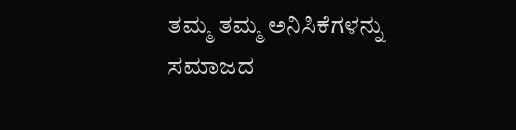ತಮ್ಮ ತಮ್ಮ ಅನಿಸಿಕೆಗಳನ್ನು ಸಮಾಜದ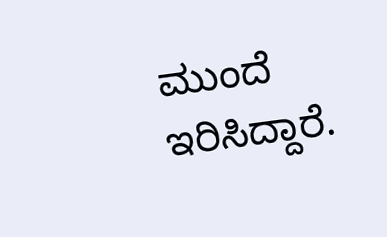ಮುಂದೆ ಇರಿಸಿದ್ದಾರೆ.